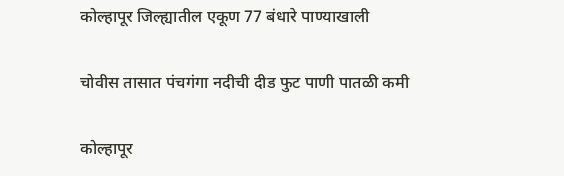कोल्हापूर जिल्ह्यातील एकूण 77 बंधारे पाण्याखाली

चोवीस तासात पंचगंगा नदीची दीड फुट पाणी पातळी कमी

कोल्हापूर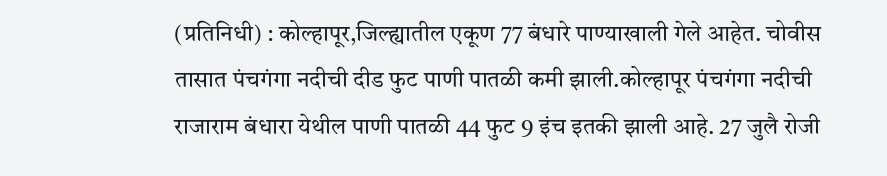(प्रतिनिधी) : कोल्हापूर,जिल्ह्यातील एकूण 77 बंधारे पाण्याखाली गेले आहेत. चोवीस तासात पंचगंगा नदीची दीड फुट पाणी पातळी कमी झाली.कोल्हापूर पंचगंगा नदीची राजाराम बंधारा येथील पाणी पातळी 44 फुट 9 इंच इतकी झाली आहे. 27 जुलै रोजी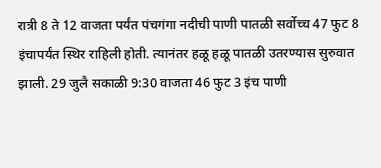रात्री 8 ते 12 वाजता पर्यंत पंचगंगा नदीची पाणी पातळी सर्वोच्च 47 फुट 8 इंचापर्यंत स्थिर राहिली होती. त्यानंतर हळू हळू पातळी उतरण्यास सुरुवात झाली. 29 जुलै सकाळी 9:30 वाजता 46 फुट 3 इंच पाणी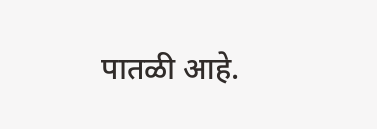पातळी आहे.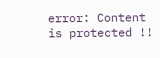error: Content is protected !!